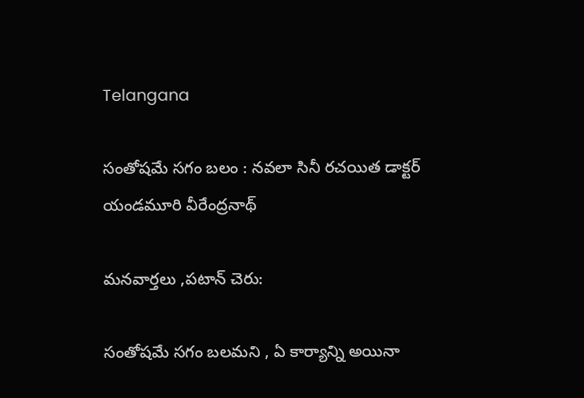Telangana

సంతోషమే సగం బలం : నవలా సినీ రచయిత డాక్టర్ యండమూరి వీరేంద్రనాథ్

మనవార్తలు ,పటాన్ చెరు:

సంతోషమే సగం బలమని , ఏ కార్యాన్ని అయినా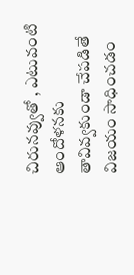చిరునవ్వుతో , ఎటువంటి ఆందోళనకు తావివ్వకుండా చేపడితే విజయం సాధించడం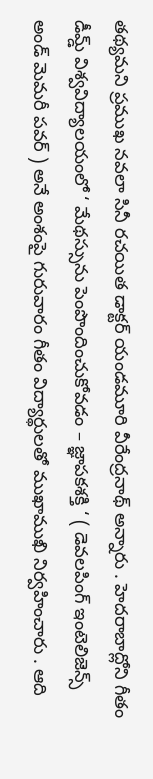తథ్యమని ప్రముఖ నవలా సినీ రచయిత డాక్టర్ యండమూరి వీరేంద్రనాథ్ అన్నారు . హెదరాబాద్లోని గీతం డీమ్డ్ విశ్వవిద్యాలయంలో ‘ మేథస్సును పెంపొందించుకోవడం – జ్ఞాపకశక్తి ‘ ( డెవలపింగ్ ఇంటెలిజెన్స్ అండ్ మెమరీ పవర్ ) అనే అంశంపై గురువారం గీతం విద్యార్థులతో ముఖాముఖి నిర్వహించారు . ఆది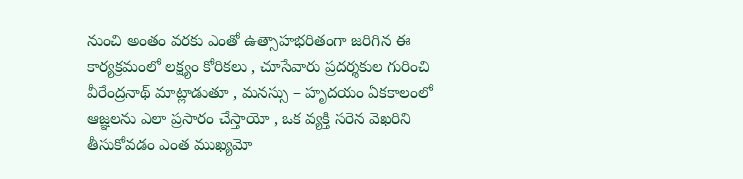నుంచి అంతం వరకు ఎంతో ఉత్సాహభరితంగా జరిగిన ఈ కార్యక్రమంలో లక్ష్యం కోరికలు , చూసేవారు ప్రదర్శకుల గురించి వీరేంద్రనాథ్ మాట్లాడుతూ , మనస్సు – హృదయం ఏకకాలంలో ఆజ్ఞలను ఎలా ప్రసారం చేస్తాయో , ఒక వ్యక్తి సరెన వెఖరిని తీసుకోవడం ఎంత ముఖ్యమో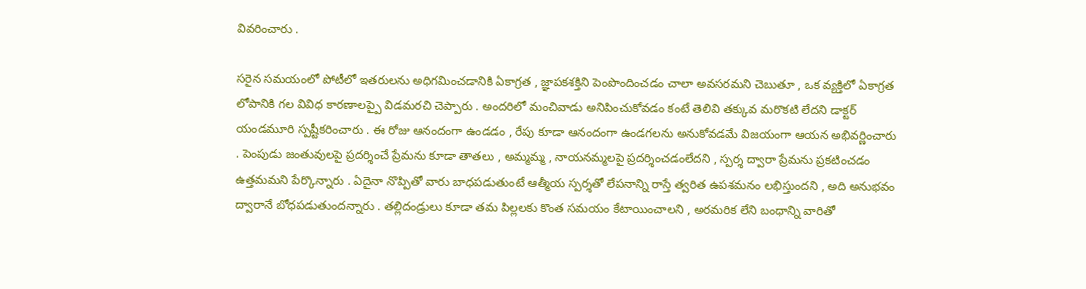వివరించారు .

సరైన సమయంలో పోటీలో ఇతరులను అధిగమించడానికి ఏకాగ్రత , జ్ఞాపకశక్తిని పెంపొందించడం చాలా అవసరమని చెబుతూ , ఒక వ్యక్తిలో ఏకాగ్రత లోపానికి గల వివిధ కారణాలప్పై విడమరచి చెప్పారు . అందరిలో మంచివాడు అనిపించుకోవడం కంటే తెలివి తక్కువ మరొకటి లేదని డాక్టర్ యండమూరి స్పష్టీకరించారు . ఈ రోజు ఆనందంగా ఉండడం , రేపు కూడా ఆనందంగా ఉండగలను అనుకోవడమే విజయంగా ఆయన అభివర్ణించారు . పెంపుడు జంతువులపై ప్రదర్శించే ప్రేమను కూడా తాతలు , అమ్మమ్మ , నాయనమ్మలపై ప్రదర్శించడంలేదని , స్పర్శ ద్వారా ప్రేమను ప్రకటించడం ఉత్తమమని పేర్కొన్నారు . ఏదైనా నొప్పితో వారు బాధపడుతుంటే ఆత్మీయ స్పర్శతో లేపనాన్ని రాస్తే త్వరిత ఉపశమనం లభిస్తుందని , అది అనుభవం ద్వారానే బోధపడుతుందన్నారు . తల్లిదండ్రులు కూడా తమ పిల్లలకు కొంత సమయం కేటాయించాలని , అరమరిక లేని బంధాన్ని వారితో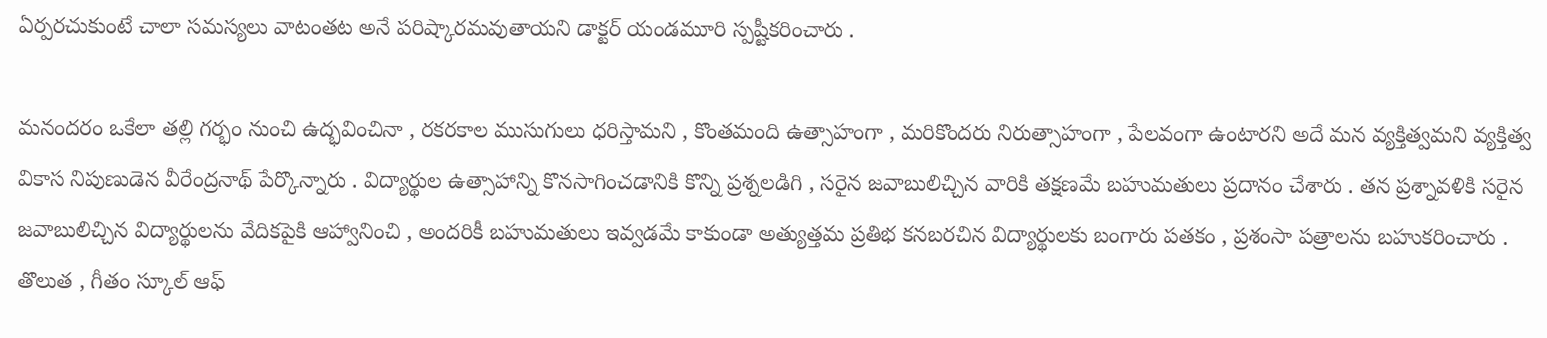ఏర్పరచుకుంటే చాలా సమస్యలు వాటంతట అనే పరిష్కారమవుతాయని డాక్టర్ యండమూరి స్పష్టీకరించారు .

మనందరం ఒకేలా తల్లి గర్భం నుంచి ఉద్భవించినా , రకరకాల ముసుగులు ధరిస్తామని , కొంతమంది ఉత్సాహంగా , మరికొందరు నిరుత్సాహంగా , పేలవంగా ఉంటారని అదే మన వ్యక్తిత్వమని వ్యక్తిత్వ వికాస నిపుణుడెన వీరేంద్రనాథ్ పేర్కొన్నారు . విద్యార్థుల ఉత్సాహాన్ని కొనసాగించడానికి కొన్ని ప్రశ్నలడిగి , సరైన జవాబులిచ్చిన వారికి తక్షణమే బహుమతులు ప్రదానం చేశారు . తన ప్రశ్నావళికి సరైన జవాబులిచ్చిన విద్యార్థులను వేదికపైకి ఆహ్వానించి , అందరికీ బహుమతులు ఇవ్వడమే కాకుండా అత్యుత్తమ ప్రతిభ కనబరచిన విద్యార్థులకు బంగారు పతకం , ప్రశంసా పత్రాలను బహుకరించారు . తొలుత , గీతం స్కూల్ ఆఫ్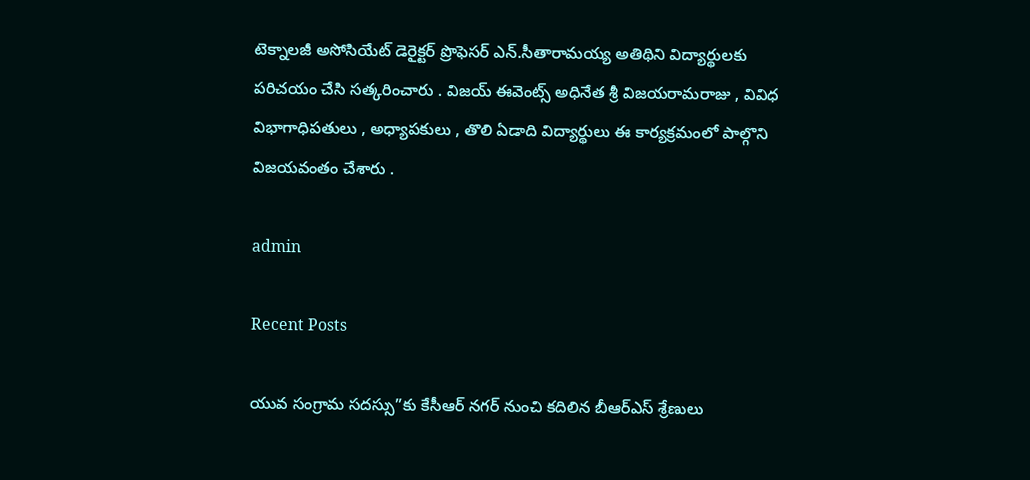టెక్నాలజీ అసోసియేట్ డెరైక్టర్ ప్రొఫెసర్ ఎన్.సీతారామయ్య అతిథిని విద్యార్థులకు పరిచయం చేసి సత్కరించారు . విజయ్ ఈవెంట్స్ అధినేత శ్రీ విజయరామరాజు , వివిధ విభాగాధిపతులు , అధ్యాపకులు , తొలి ఏడాది విద్యార్థులు ఈ కార్యక్రమంలో పాల్గొని విజయవంతం చేశారు .

admin

Recent Posts

యువ సంగ్రామ సదస్సు”కు కేసీఆర్ నగర్ నుంచి కదిలిన బీఆర్ఎస్ శ్రేణులు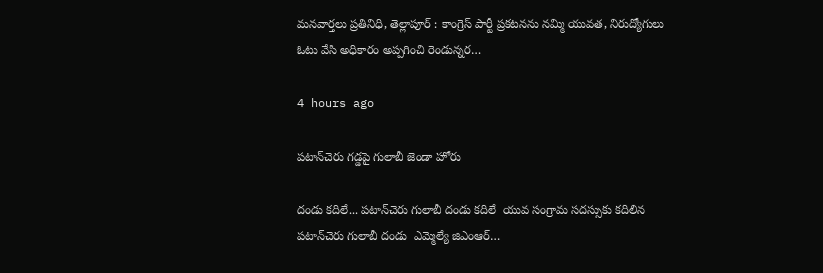మనవార్తలు ప్రతినిధి, తెల్లాపూర్ : కాంగ్రెస్ పార్టీ ప్రకటనను నమ్మి యువత, నిరుద్యోగులు ఓటు వేసి అధికారం అప్పగించి రెండున్నర…

4 hours ago

పటాన్‌చెరు గడ్డపై గులాబీ జెండా హోరు

దండు కదిలే... పటాన్‌చెరు గులాబీ దండు కదిలే  యువ సంగ్రామ సదస్సుకు కదిలిన పటాన్‌చెరు గులాబీ దండు  ఎమ్మెల్యే జిఎంఆర్…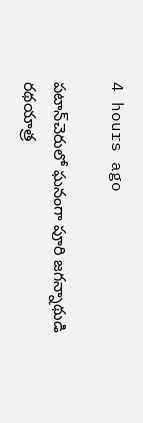4 hours ago

పటాన్‌చెరులో ఘనంగా పూరి జగన్నాథుడి రథయాత్ర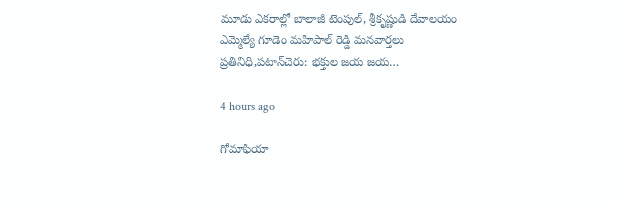మూడు ఎకరాల్లో బాలాజీ టెంపుల్, శ్రీకృష్ణుడి దేవాలయం ఎమ్మెల్యే గూడెం మహిపాల్ రెడ్డి మనవార్తలు ప్రతినిధి,పటాన్‌చెరు: భక్తుల జయ జయ…

4 hours ago

గోమాఫియా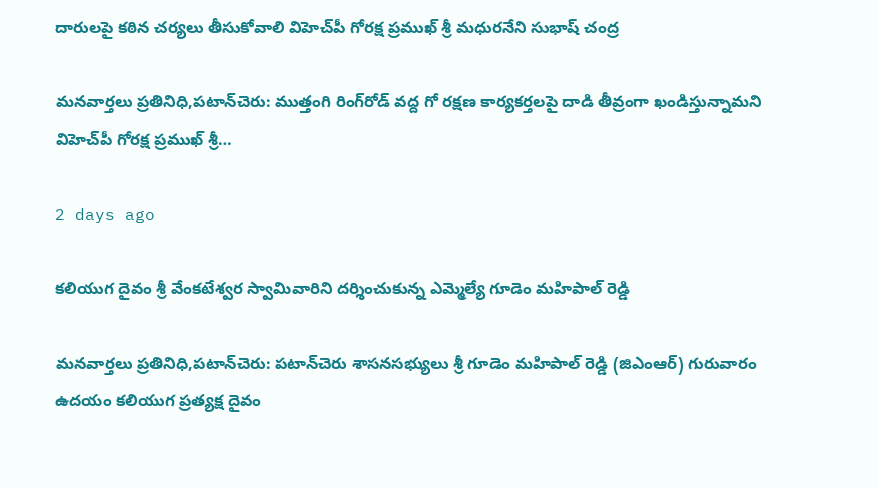దారులపై కఠిన చర్యలు తీసుకోవాలి విహెచ్‌పీ గోరక్ష ప్రముఖ్ శ్రీ మధురనేని సుభాష్ చంద్ర

మనవార్తలు ప్రతినిధి,పటాన్‌చెరు: ముత్తంగి రింగ్‌రోడ్ వద్ద గో రక్షణ కార్యకర్తలపై దాడి తీవ్రంగా ఖండిస్తున్నామని విహెచ్‌పీ గోరక్ష ప్రముఖ్ శ్రీ…

2 days ago

కలియుగ దైవం శ్రీ వేంకటేశ్వర స్వామివారిని దర్శించుకున్న ఎమ్మెల్యే గూడెం మహిపాల్ రెడ్డి

మనవార్తలు ప్రతినిధి,పటాన్‌చెరు: పటాన్‌చెరు శాసనసభ్యులు శ్రీ గూడెం మహిపాల్ రెడ్డి (జిఎంఆర్) గురువారం ఉదయం కలియుగ ప్రత్యక్ష దైవం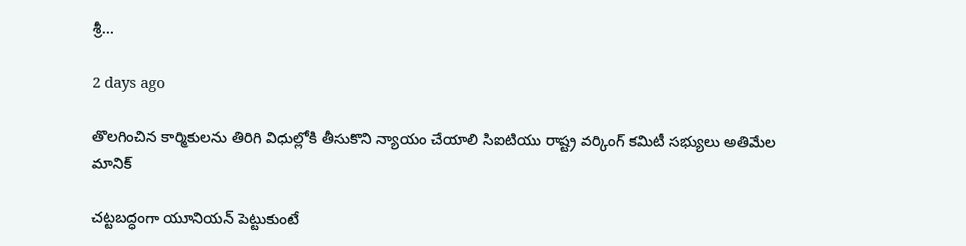శ్రీ…

2 days ago

తొలగించిన కార్మికులను తిరిగి విధుల్లోకి తీసుకొని న్యాయం చేయాలి సిఐటియు రాష్ట్ర వర్కింగ్ కమిటీ సభ్యులు అతిమేల మానిక్

చట్టబద్ధంగా యూనియన్ పెట్టుకుంటే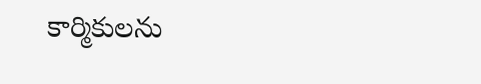కార్మికులను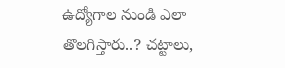ఉద్యోగాల నుండి ఎలా తొలగిస్తారు..? చట్టాలు,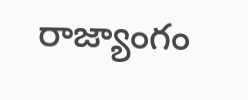రాజ్యాంగం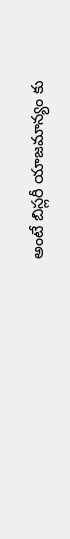అంటే బిస్లరీ యాజమాన్యం కు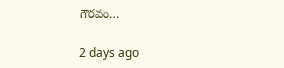గౌరవం…

2 days ago